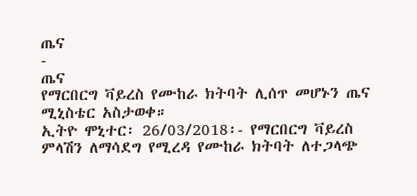ጤና
-
ጤና
የማርበርግ ቫይረስ የሙከራ ክትባት ሊሰጥ መሆኑን ጤና ሚኒስቴር አስታወቀ።
ኢትዮ ሞኒተር፡ 26/03/2018፡- የማርበርግ ቫይረስ ምላሽን ለማሳደግ የሚረዳ የሙከራ ክትባት ለተጋላጭ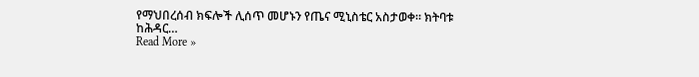የማህበረሰብ ክፍሎች ሊሰጥ መሆኑን የጤና ሚኒስቴር አስታወቀ። ክትባቱ ከሕዳር…
Read More »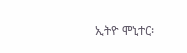ኢትዮ ሞኒተር፡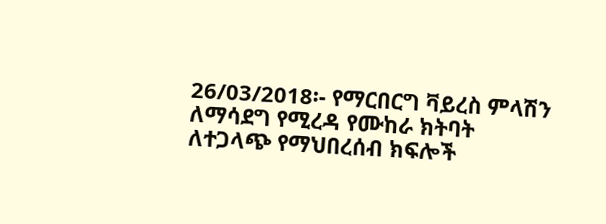26/03/2018፡- የማርበርግ ቫይረስ ምላሽን ለማሳደግ የሚረዳ የሙከራ ክትባት ለተጋላጭ የማህበረሰብ ክፍሎች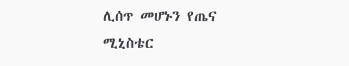ሊሰጥ መሆኑን የጤና ሚኒስቴር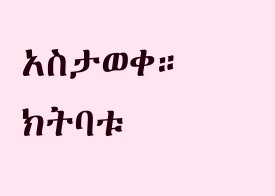አስታወቀ። ክትባቱ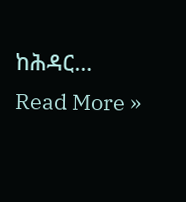ከሕዳር…
Read More »